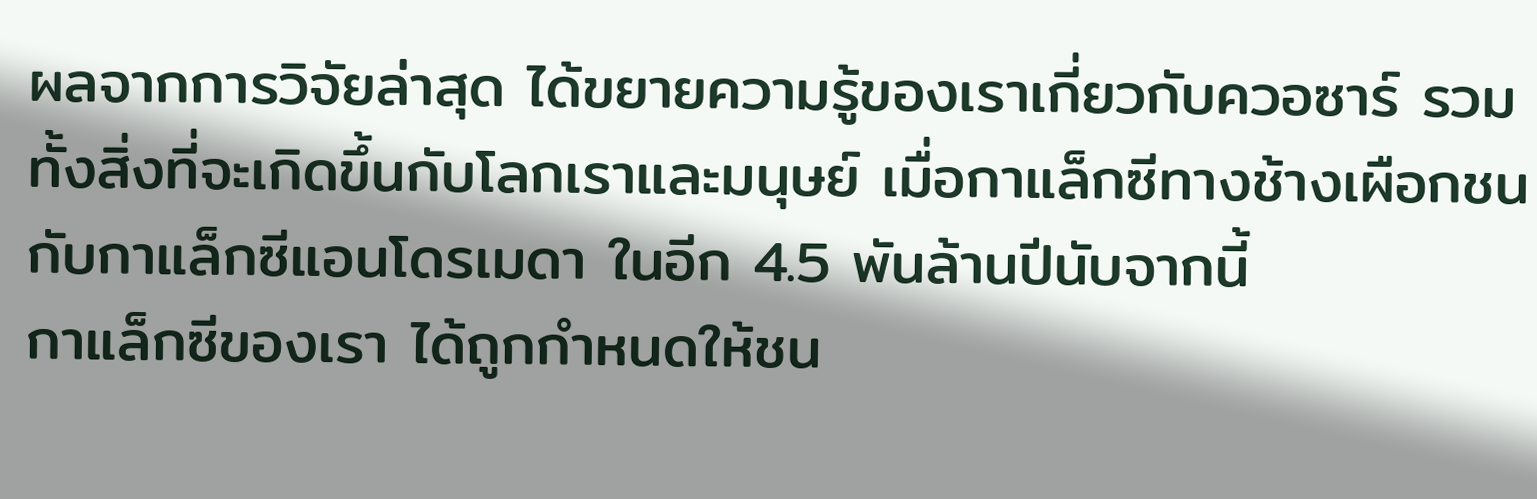ผลจากการวิจัยล่าสุด ได้ขยายความรู้ของเราเกี่ยวกับควอซาร์ รวมทั้งสิ่งที่จะเกิดขึ้นกับโลกเราและมนุษย์ เมื่อกาแล็กซีทางช้างเผือกชนกับกาแล็กซีแอนโดรเมดา ในอีก 4.5 พันล้านปีนับจากนี้
กาแล็กซีของเรา ได้ถูกกำหนดให้ชน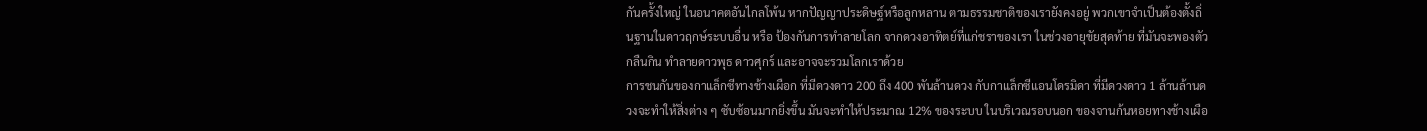กันครั้งใหญ่ ในอนาคตอันไกลโพ้น หากปัญญาประดิษฐ์หรือลูกหลาน ตามธรรมชาติของเรายังคงอยู่ พวกเขาจำเป็นต้องตั้งถิ่นฐานในดาวฤกษ์ระบบอื่น หรือ ป้องกันการทำลายโลก จากดวงอาทิตย์ที่แก่ชราของเรา ในช่วงอายุขัยสุดท้าย ที่มันจะพองตัว กลืนกิน ทำลายดาวพุธ ดาวศุกร์ และอาจจะรวมโลกเราด้วย
การชนกันของกาแล็กซีทางช้างเผือก ที่มีดวงดาว 200 ถึง 400 พันล้านดวง กับกาแล็กซีแอนโดรมิดา ที่มีดวงดาว 1 ล้านล้านดวงจะทำให้สิ่งต่าง ๆ ซับซ้อนมากยิ่งขึ้น มันจะทำให้ประมาณ 12% ของระบบ ในบริเวณรอบนอก ของจานก้นหอยทางช้างเผือ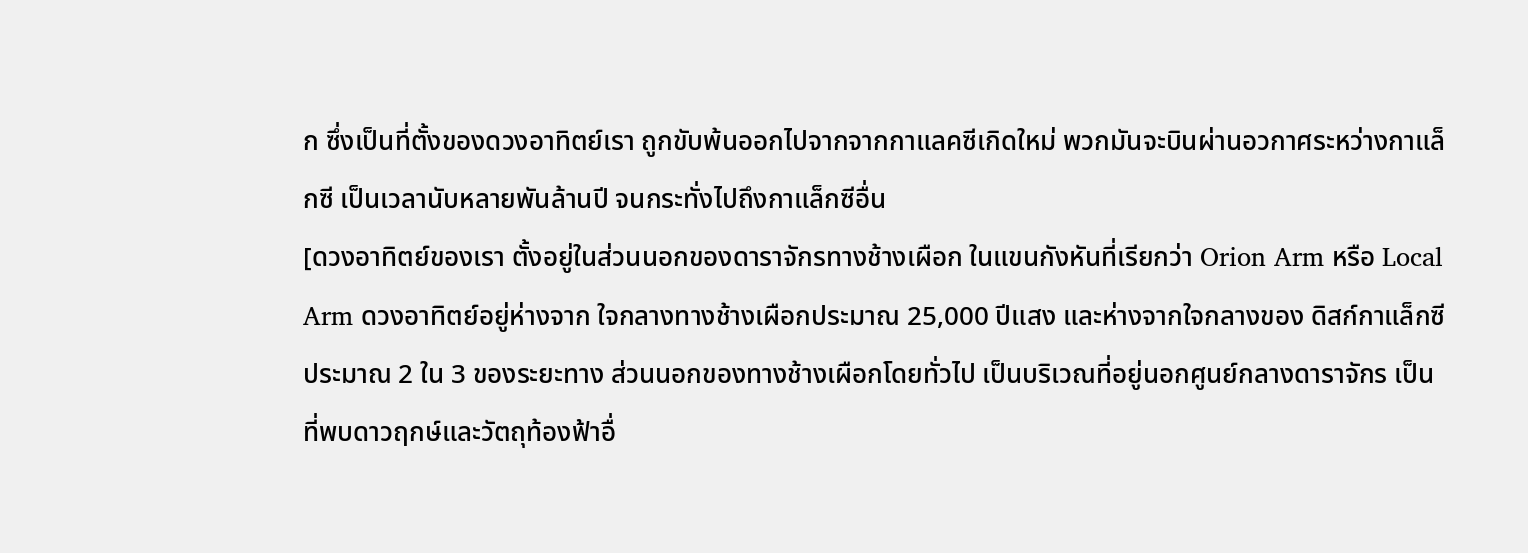ก ซึ่งเป็นที่ตั้งของดวงอาทิตย์เรา ถูกขับพ้นออกไปจากจากกาแลคซีเกิดใหม่ พวกมันจะบินผ่านอวกาศระหว่างกาแล็กซี เป็นเวลานับหลายพันล้านปี จนกระทั่งไปถึงกาแล็กซีอื่น
[ดวงอาทิตย์ของเรา ตั้งอยู่ในส่วนนอกของดาราจักรทางช้างเผือก ในแขนกังหันที่เรียกว่า Orion Arm หรือ Local Arm ดวงอาทิตย์อยู่ห่างจาก ใจกลางทางช้างเผือกประมาณ 25,000 ปีแสง และห่างจากใจกลางของ ดิสก์กาแล็กซีประมาณ 2 ใน 3 ของระยะทาง ส่วนนอกของทางช้างเผือกโดยทั่วไป เป็นบริเวณที่อยู่นอกศูนย์กลางดาราจักร เป็นที่พบดาวฤกษ์และวัตถุท้องฟ้าอื่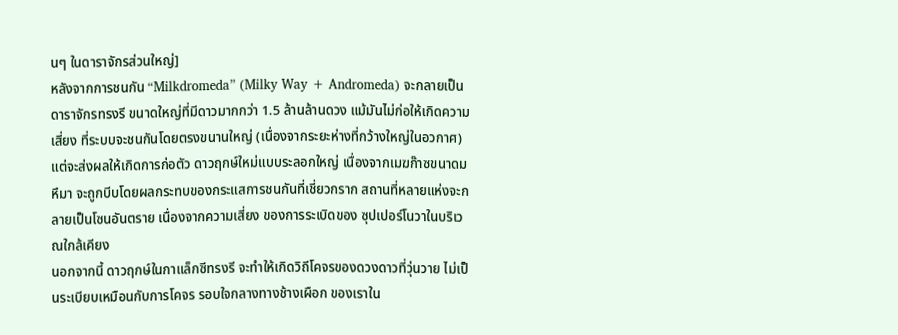นๆ ในดาราจักรส่วนใหญ่]
หลังจากการชนกัน “Milkdromeda” (Milky Way + Andromeda) จะกลายเป็นดาราจักรทรงรี ขนาดใหญ่ที่มีดาวมากกว่า 1.5 ล้านล้านดวง แม้มันไม่ก่อให้เกิดความเสี่ยง ที่ระบบจะชนกันโดยตรงขนานใหญ่ (เนื่องจากระยะห่างที่กว้างใหญ่ในอวกาศ) แต่จะส่งผลให้เกิดการก่อตัว ดาวฤกษ์ใหม่แบบระลอกใหญ่ เนื่องจากเมฆก๊าซขนาดมหึมา จะถูกบีบโดยผลกระทบของกระแสการชนกันที่เชี่ยวกราก สถานที่หลายแห่งจะกลายเป็นโซนอันตราย เนื่องจากความเสี่ยง ของการระเบิดของ ซุปเปอร์โนวาในบริเวณใกล้เคียง
นอกจากนี้ ดาวฤกษ์ในกาแล็กซีทรงรี จะทำให้เกิดวิถีโคจรของดวงดาวที่วุ่นวาย ไม่เป็นระเบียบเหมือนกับการโคจร รอบใจกลางทางช้างเผือก ของเราใน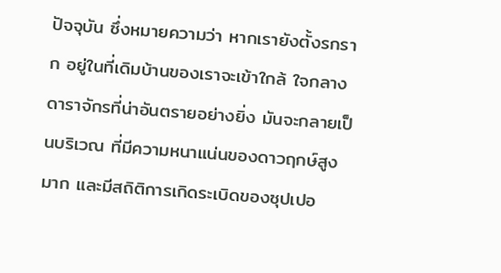ปัจจุบัน ซึ่งหมายความว่า หากเรายังตั้งรกราก อยู่ในที่เดิมบ้านของเราจะเข้าใกล้ ใจกลางดาราจักรที่น่าอันตรายอย่างยิ่ง มันจะกลายเป็นบริเวณ ที่มีความหนาแน่นของดาวฤกษ์สูงมาก และมีสถิติการเกิดระเบิดของซุปเปอ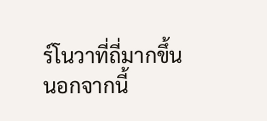ร์โนวาที่ถี่มากขึ้น
นอกจากนี้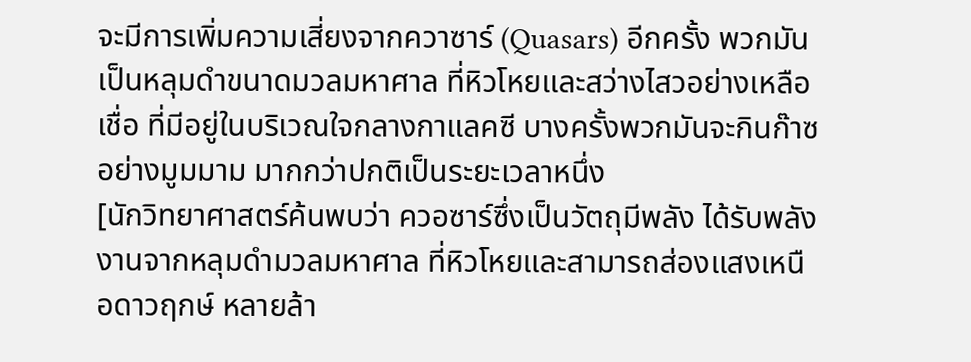จะมีการเพิ่มความเสี่ยงจากควาซาร์ (Quasars) อีกครั้ง พวกมันเป็นหลุมดำขนาดมวลมหาศาล ที่หิวโหยและสว่างไสวอย่างเหลือเชื่อ ที่มีอยู่ในบริเวณใจกลางกาแลคซี บางครั้งพวกมันจะกินก๊าซอย่างมูมมาม มากกว่าปกติเป็นระยะเวลาหนึ่ง
[นักวิทยาศาสตร์ค้นพบว่า ควอซาร์ซึ่งเป็นวัตถุมีพลัง ได้รับพลังงานจากหลุมดำมวลมหาศาล ที่หิวโหยและสามารถส่องแสงเหนือดาวฤกษ์ หลายล้า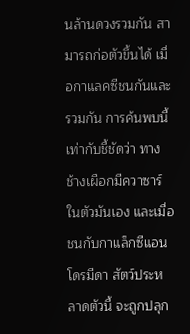นล้านดวงรวมกัน สามารถก่อตัวขึ้นได้ เมื่อกาแลคซีชนกันและรวมกัน การค้นพบนี้เท่ากับชี้ชัดว่า ทางช้างเผือกมีควาซาร์ในตัวมันเอง และเมื่อชนกับกาแล็กซีแอนโดรมีดา สัตว์ประหลาดตัวนี้ จะถูกปลุก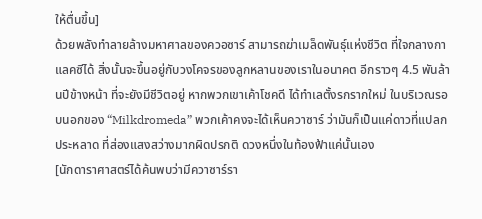ให้ตื่นขึ้น]
ด้วยพลังทำลายล้างมหาศาลของควอซาร์ สามารถฆ่าเมล็ดพันธุ์แห่งชีวิต ที่ใจกลางกาแลคซีได้ สิ่งนั้นจะขึ้นอยู่กับวงโคจรของลูกหลานของเราในอนาคต อีกราวๆ 4.5 พันล้านปีข้างหน้า ที่จะยังมีชีวิตอยู่ หากพวกเขาเค้าโชคดี ได้ทำเลตั้งรกรากใหม่ ในบริเวณรอบนอกของ “Milkdromeda” พวกเค้าคงจะได้เห็นควาซาร์ ว่ามันก็เป็นแค่ดาวที่แปลกประหลาด ที่ส่องแสงสว่างมากผิดปรกติ ดวงหนึ่งในท้องฟ้าแค่นั้นเอง
[นักดาราศาสตร์ได้ค้นพบว่ามีควาซาร์รา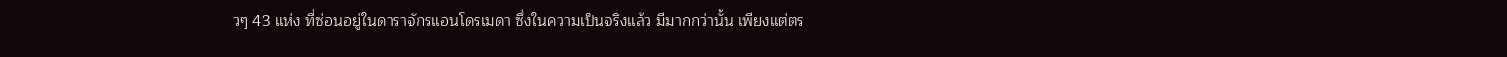วๆ 43 แห่ง ที่ซ่อนอยู่ในดาราจักรแอนโดรเมดา ซึ่งในความเป็นจริงแล้ว มีมากกว่านั้น เพียงแต่ตร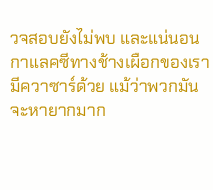วจสอบยังไม่พบ และแน่นอนกาแลคซีทางช้างเผือกของเรามีควาซาร์ด้วย แม้ว่าพวกมันจะหายากมาก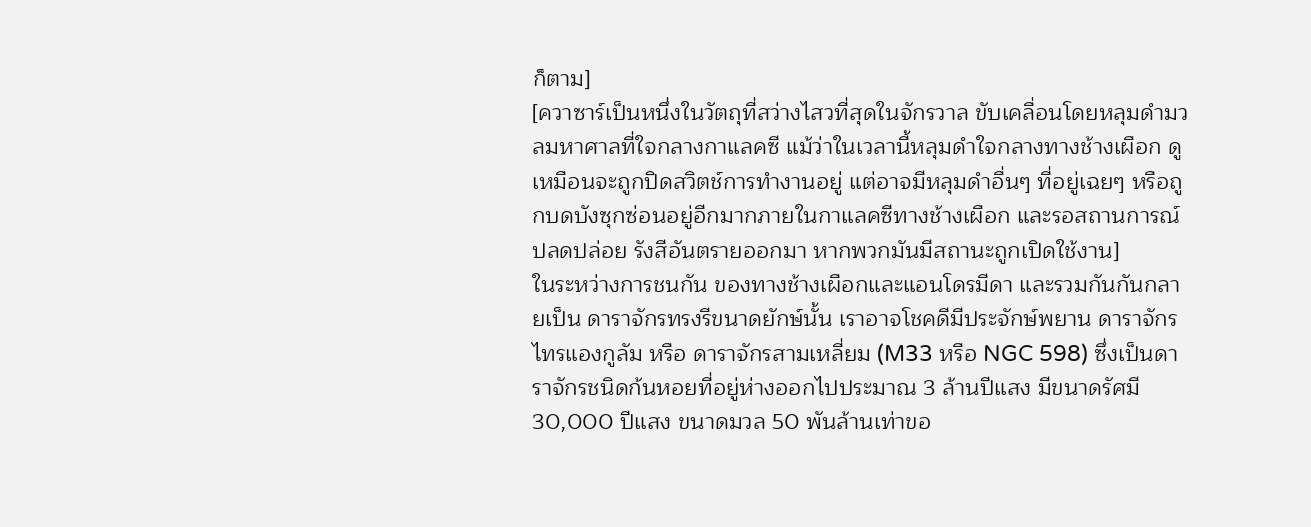ก็ตาม]
[ควาซาร์เป็นหนึ่งในวัตถุที่สว่างไสวที่สุดในจักรวาล ขับเคลื่อนโดยหลุมดำมวลมหาศาลที่ใจกลางกาแลคซี แม้ว่าในเวลานี้หลุมดำใจกลางทางช้างเผือก ดูเหมือนจะถูกปิดสวิตช์การทำงานอยู่ แต่อาจมีหลุมดำอื่นๆ ที่อยู่เฉยๆ หรือถูกบดบังซุกซ่อนอยู่อีกมากภายในกาแลคซีทางช้างเผือก และรอสถานการณ์ปลดปล่อย รังสีอันตรายออกมา หากพวกมันมีสถานะถูกเปิดใช้งาน]
ในระหว่างการชนกัน ของทางช้างเผือกและแอนโดรมีดา และรวมกันกันกลายเป็น ดาราจักรทรงรีขนาดยักษ์นั้น เราอาจโชคดีมีประจักษ์พยาน ดาราจักรไทรแองกูลัม หรือ ดาราจักรสามเหลี่ยม (M33 หรือ NGC 598) ซึ่งเป็นดาราจักรชนิดก้นหอยที่อยู่ห่างออกไปประมาณ 3 ล้านปีแสง มีขนาดรัศมี 30,000 ปีแสง ขนาดมวล 50 พันล้านเท่าขอ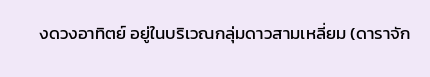งดวงอาทิตย์ อยู่ในบริเวณกลุ่มดาวสามเหลี่ยม (ดาราจัก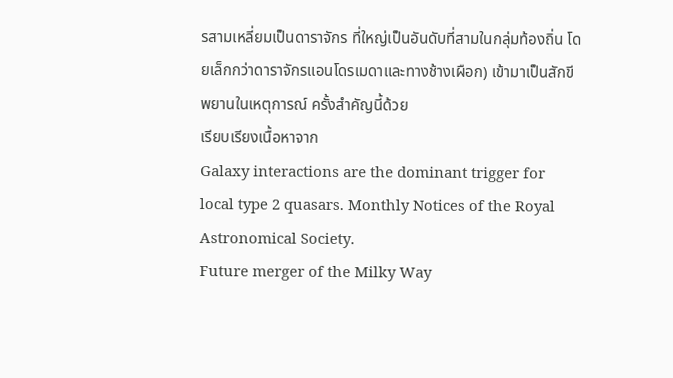รสามเหลี่ยมเป็นดาราจักร ที่ใหญ่เป็นอันดับที่สามในกลุ่มท้องถิ่น โดยเล็กกว่าดาราจักรแอนโดรเมดาและทางช้างเผือก) เข้ามาเป็นสักขีพยานในเหตุการณ์ ครั้งสำคัญนี้ด้วย
เรียบเรียงเนื้อหาจาก
Galaxy interactions are the dominant trigger for local type 2 quasars. Monthly Notices of the Royal Astronomical Society.
Future merger of the Milky Way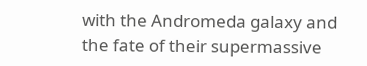with the Andromeda galaxy and the fate of their supermassive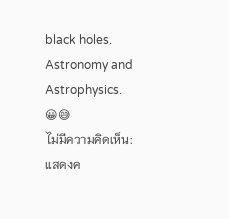black holes. Astronomy and Astrophysics.
😀😅
ไม่มีความคิดเห็น:
แสดงค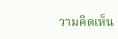วามคิดเห็น